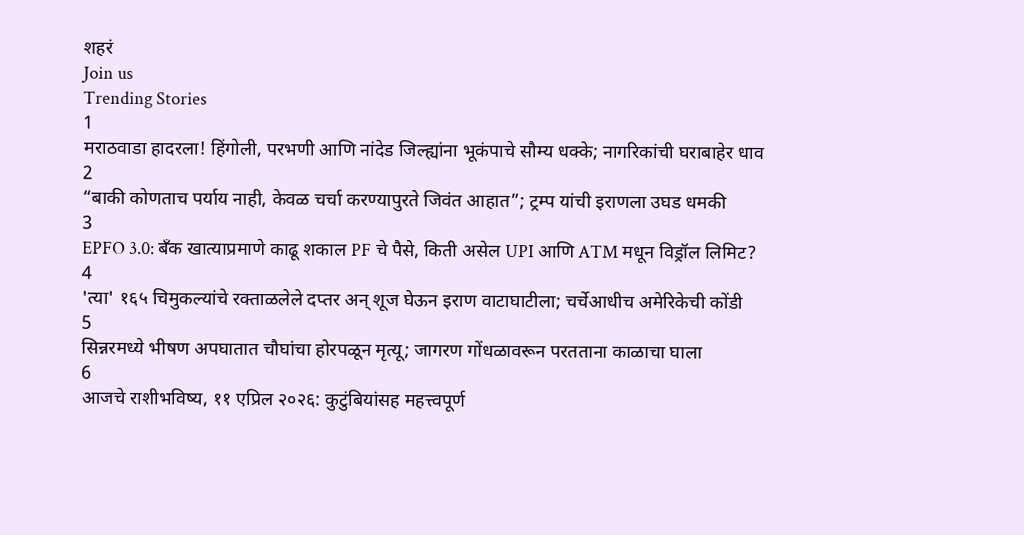शहरं
Join us
Trending Stories
1
मराठवाडा हादरला! हिंगोली, परभणी आणि नांदेड जिल्ह्यांना भूकंपाचे सौम्य धक्के; नागरिकांची घराबाहेर धाव
2
“बाकी कोणताच पर्याय नाही, केवळ चर्चा करण्यापुरते जिवंत आहात”; ट्रम्प यांची इराणला उघड धमकी
3
EPFO 3.0: बँक खात्याप्रमाणे काढू शकाल PF चे पैसे, किती असेल UPI आणि ATM मधून विड्रॉल लिमिट?
4
'त्या' १६५ चिमुकल्यांचे रक्ताळलेले दप्तर अन् शूज घेऊन इराण वाटाघाटीला; चर्चेआधीच अमेरिकेची कोंडी
5
सिन्नरमध्ये भीषण अपघातात चौघांचा होरपळून मृत्यू; जागरण गोंधळावरून परतताना काळाचा घाला
6
आजचे राशीभविष्य, ११ एप्रिल २०२६: कुटुंबियांसह महत्त्वपूर्ण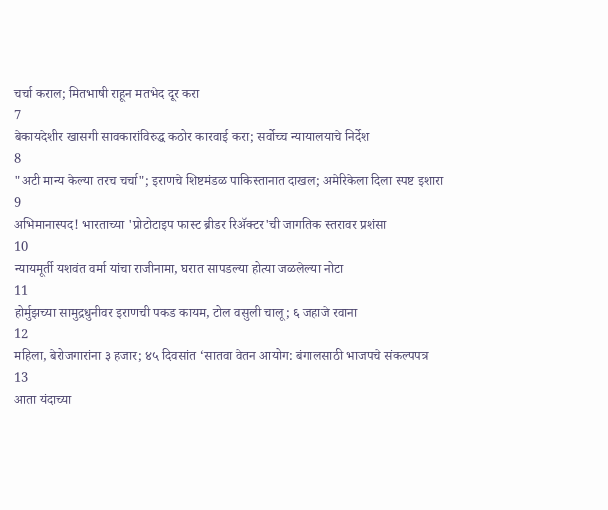चर्चा कराल; मितभाषी राहून मतभेद दूर करा
7
बेकायदेशीर खासगी सावकारांविरुद्ध कठोर कारवाई करा; सर्वोच्च न्यायालयाचे निर्देश
8
"अटी मान्य केल्या तरच चर्चा"; इराणचे शिष्टमंडळ पाकिस्तानात दाखल; अमेरिकेला दिला स्पष्ट इशारा
9
अभिमानास्पद! भारताच्या 'प्रोटोटाइप फास्ट ब्रीडर रिॲक्टर'ची जागतिक स्तरावर प्रशंसा
10
न्यायमूर्ती यशवंत वर्मा यांचा राजीनामा, घरात सापडल्या होत्या जळलेल्या नोटा
11
होर्मुझच्या सामुद्रधुनीवर इराणची पकड कायम, टोल वसुली चालू; ६ जहाजे रवाना
12
महिला, बेरोजगारांना ३ हजार; ४५ दिवसांत ‘सातवा वेतन आयोग: बंगालसाठी भाजपचे संकल्पपत्र
13
आता यंदाच्या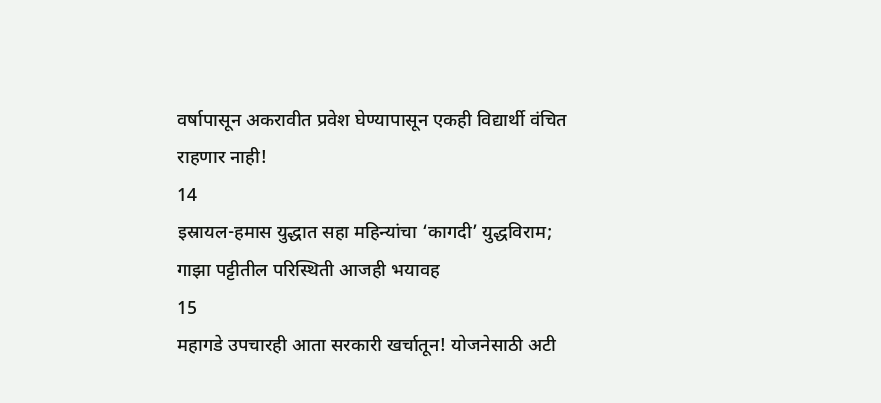वर्षापासून अकरावीत प्रवेश घेण्यापासून एकही विद्यार्थी वंचित राहणार नाही!
14
इस्रायल-हमास युद्धात सहा महिन्यांचा ‘कागदी’ युद्धविराम; गाझा पट्टीतील परिस्थिती आजही भयावह
15
महागडे उपचारही आता सरकारी खर्चातून! योजनेसाठी अटी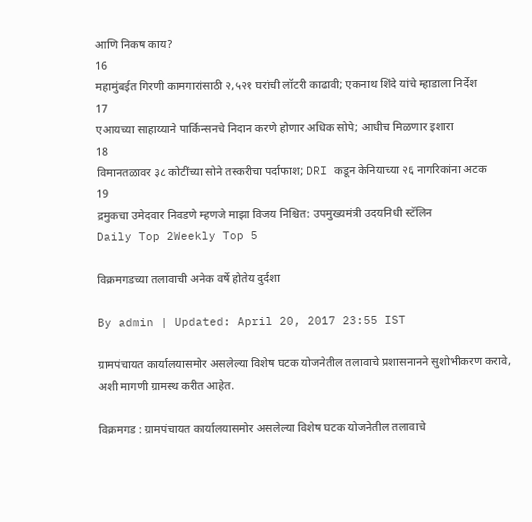आणि निकष काय?
16
महामुंबईत गिरणी कामगारांसाठी २,५२१ घरांची लॉटरी काढावी; एकनाथ शिंदे यांचे म्हाडाला निर्देश
17
एआयच्या साहाय्याने पार्किन्सनचे निदान करणे होणार अधिक सोपे; आधीच मिळणार इशारा
18
विमानतळावर ३८ कोटींच्या सोने तस्करीचा पर्दाफाश; DRI कडून केनियाच्या २६ नागरिकांना अटक
19
द्रमुकचा उमेदवार निवडणे म्हणजे माझा विजय निश्चित: उपमुख्यमंत्री उदयनिधी स्टॅलिन
Daily Top 2Weekly Top 5

विक्रमगडच्या तलावाची अनेक वर्षे होतेय दुर्दशा

By admin | Updated: April 20, 2017 23:55 IST

ग्रामपंचायत कार्यालयासमोर असलेल्या विशेष घटक योजनेतील तलावाचे प्रशासनानने सुशोभीकरण करावे, अशी मागणी ग्रामस्थ करीत आहेत.

विक्रमगड : ग्रामपंचायत कार्यालयासमोर असलेल्या विशेष घटक योजनेतील तलावाचे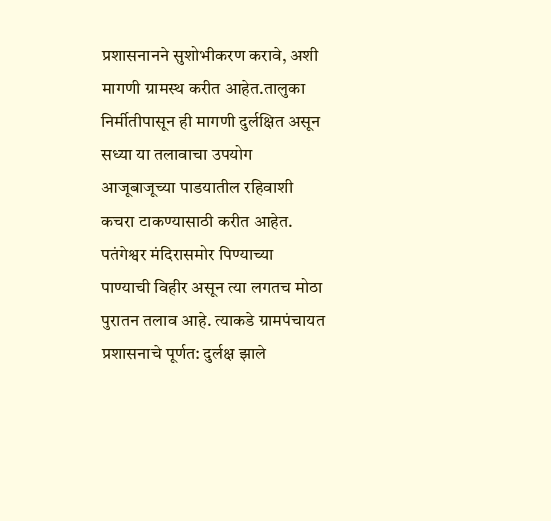प्रशासनानने सुशोभीकरण करावे, अशी मागणी ग्रामस्थ करीत आहेत.तालुका निर्मीतीपासून ही मागणी दुर्लक्षित असून सध्या या तलावाचा उपयोग आजूबाजूच्या पाडयातील रहिवाशी कचरा टाकण्यासाठी करीत आहेत. पतंगेश्वर मंदिरासमोर पिण्याच्या पाण्याची विहीर असून त्या लगतच मोठा पुरातन तलाव आहे. त्याकडे ग्रामपंचायत प्रशासनाचे पूर्णत: दुर्लक्ष झाले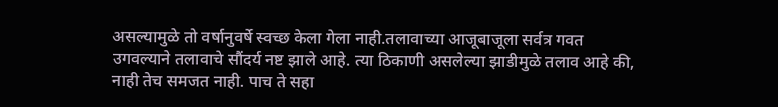असल्यामुळे तो वर्षानुवर्षे स्वच्छ केला गेला नाही.तलावाच्या आजूबाजूला सर्वत्र गवत उगवल्याने तलावाचे सौंदर्य नष्ट झाले आहे. त्या ठिकाणी असलेल्या झाडीमुळे तलाव आहे की, नाही तेच समजत नाही. पाच ते सहा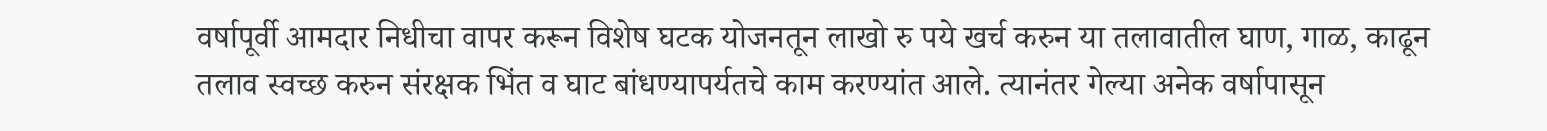वर्षापूर्वी आमदार निधीचा वापर करून विशेष घटक योजनतून लाखो रु पये खर्च करुन या तलावातील घाण, गाळ, काढून तलाव स्वच्छ करुन संरक्षक भिंत व घाट बांधण्यापर्यतचे काम करण्यांत आले. त्यानंतर गेल्या अनेक वर्षापासून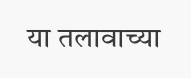या तलावाच्या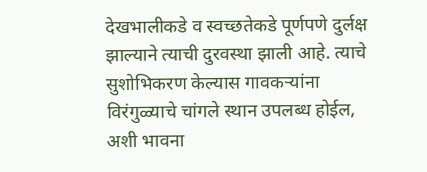देखभालीकडे व स्वच्छतेकडे पूर्णपणे दुर्लक्ष झाल्याने त्याची दुरवस्था झाली आहे. त्याचे सुशोभिकरण केल्यास गावकऱ्यांना विरंगुळ्याचे चांगले स्थान उपलब्ध होईल, अशी भावना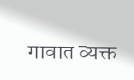गावात व्यक्त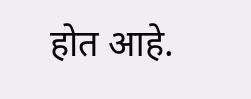होत आहे.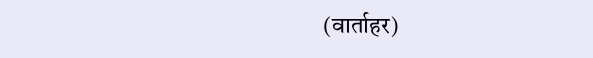(वार्ताहर)